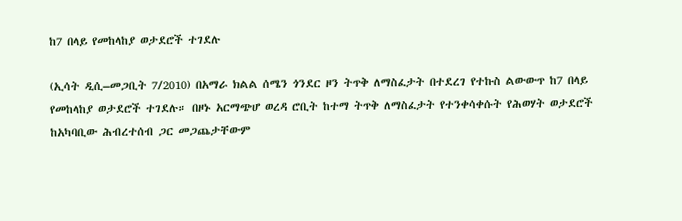ከ7 በላይ የመከላከያ ወታደሮች ተገደሉ

(ኢሳት ዲሲ–መጋቢት 7/2010) በአማራ ክልል ሰሜን ጎንደር ዞን ትጥቅ ለማስፈታት በተደረገ የተኩስ ልውውጥ ከ7 በላይ የመከላከያ ወታደሮች ተገደሉ። በዞኑ አርማጭሆ ወረዳ ሮቢት ከተማ ትጥቅ ለማስፈታት የተንቀሳቀሱት የሕወሃት ወታደሮች ከአካባቢው ሕብረተሰብ ጋር መጋጨታቸውም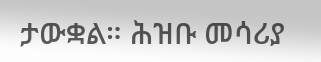ታውቋል። ሕዝቡ መሳሪያ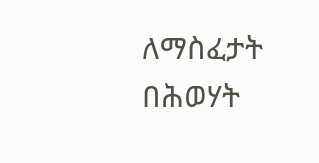ለማስፈታት በሕወሃት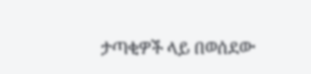ታጣቂዎች ላይ በወሰደው